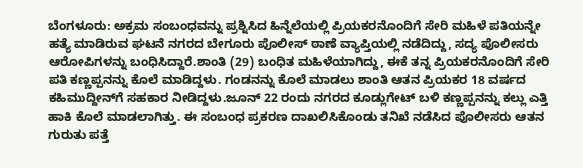ಬೆಂಗಳೂರು: ಅಕ್ರಮ ಸಂಬಂಧವನ್ನು ಪ್ರಶ್ನಿಸಿದ ಹಿನ್ನೆಲೆಯಲ್ಲಿ ಪ್ರಿಯಕರನೊಂದಿಗೆ ಸೇರಿ ಮಹಿಳೆ ಪತಿಯನ್ನೇ ಹತ್ಯೆ ಮಾಡಿರುವ ಘಟನೆ ನಗರದ ಬೇಗೂರು ಪೊಲೀಸ್ ಠಾಣೆ ವ್ಯಾಪ್ತಿಯಲ್ಲಿ ನಡೆದಿದ್ದು, ಸದ್ಯ ಪೊಲೀಸರು ಆರೋಪಿಗಳನ್ನು ಬಂಧಿಸಿದ್ದಾರೆ.ಶಾಂತಿ (29) ಬಂಧಿತ ಮಹಿಳೆಯಾಗಿದ್ದು, ಈಕೆ ತನ್ನ ಪ್ರಿಯಕರನೊಂದಿಗೆ ಸೇರಿ ಪತಿ ಕಣ್ಣಪ್ಪನನ್ನು ಕೊಲೆ ಮಾಡಿದ್ದಳು. ಗಂಡನನ್ನು ಕೊಲೆ ಮಾಡಲು ಶಾಂತಿ ಆತನ ಪ್ರಿಯಕರ 18 ವರ್ಷದ ಕಹಿಮುದ್ದೀನ್‍ಗೆ ಸಹಕಾರ ನೀಡಿದ್ದಳು.ಜೂನ್ 22 ರಂದು ನಗರದ ಕೂಡ್ಲುಗೇಟ್ ಬಳಿ ಕಣ್ಣಪ್ಪನನ್ನು ಕಲ್ಲು ಎತ್ತಿ ಹಾಕಿ ಕೊಲೆ ಮಾಡಲಾಗಿತ್ತು. ಈ ಸಂಬಂಧ ಪ್ರಕರಣ ದಾಖಲಿಸಿಕೊಂಡು ತನಿಖೆ ನಡೆಸಿದ ಪೊಲೀಸರು ಆತನ ಗುರುತು ಪತ್ತೆ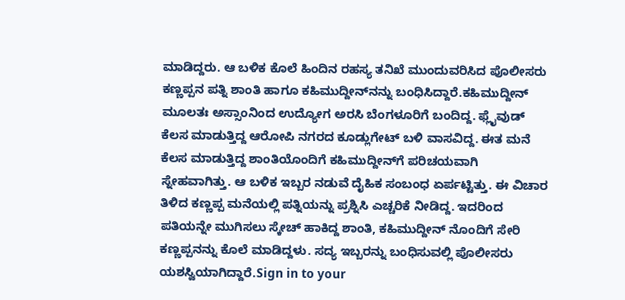ಮಾಡಿದ್ದರು. ಆ ಬಳಿಕ ಕೊಲೆ ಹಿಂದಿನ ರಹಸ್ಯ ತನಿಖೆ ಮುಂದುವರಿಸಿದ ಪೊಲೀಸರು ಕಣ್ಣಪ್ಪನ ಪತ್ನಿ ಶಾಂತಿ ಹಾಗೂ ಕಹಿಮುದ್ದೀನ್‍ನನ್ನು ಬಂಧಿಸಿದ್ದಾರೆ.ಕಹಿಮುದ್ದೀನ್ ಮೂಲತಃ ಅಸ್ಸಾಂನಿಂದ ಉದ್ಯೋಗ ಅರಸಿ ಬೆಂಗಳೂರಿಗೆ ಬಂದಿದ್ದ. ಫ್ಲೈವುಡ್ ಕೆಲಸ ಮಾಡುತ್ತಿದ್ದ ಆರೋಪಿ ನಗರದ ಕೂಡ್ಲುಗೇಟ್ ಬಳಿ ವಾಸವಿದ್ದ. ಈತ ಮನೆ ಕೆಲಸ ಮಾಡುತ್ತಿದ್ದ ಶಾಂತಿಯೊಂದಿಗೆ ಕಹಿಮುದ್ದೀನ್‍ಗೆ ಪರಿಚಯವಾಗಿ ಸ್ನೇಹವಾಗಿತ್ತು. ಆ ಬಳಿಕ ಇಬ್ಬರ ನಡುವೆ ದೈಹಿಕ ಸಂಬಂಧ ಏರ್ಪಟ್ಟಿತ್ತು. ಈ ವಿಚಾರ ತಿಳಿದ ಕಣ್ಣಪ್ಪ ಮನೆಯಲ್ಲಿ ಪತ್ನಿಯನ್ನು ಪ್ರಶ್ನಿಸಿ ಎಚ್ಚರಿಕೆ ನೀಡಿದ್ದ. ಇದರಿಂದ ಪತಿಯನ್ನೇ ಮುಗಿಸಲು ಸ್ಕೇಚ್ ಹಾಕಿದ್ದ ಶಾಂತಿ, ಕಹಿಮುದ್ದೀನ್ ನೊಂದಿಗೆ ಸೇರಿ ಕಣ್ಣಪ್ಪನನ್ನು ಕೊಲೆ ಮಾಡಿದ್ದಳು. ಸದ್ಯ ಇಬ್ಬರನ್ನು ಬಂಧಿಸುವಲ್ಲಿ ಪೊಲೀಸರು ಯಶಸ್ವಿಯಾಗಿದ್ದಾರೆ.Sign in to your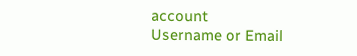account
Username or Email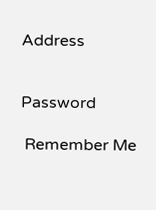Address


Password

 Remember Me